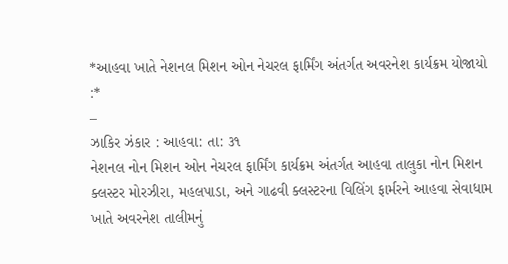*આહવા ખાતે નેશનલ મિશન ઓન નેચરલ ફાર્મિંગ અંતર્ગત અવરનેશ કાર્યક્રમ યોજાયો :*
–
ઝાકિર ઝંકાર : આહવા: તા: ૩૧
નેશનલ નોન મિશન ઓન નેચરલ ફાર્મિંગ કાર્યક્રમ અંતર્ગત આહવા તાલુકા નોન મિશન ક્લસ્ટર મોરઝીરા, મહલપાડા, અને ગાઢવી ક્લસ્ટરના વિલિંગ ફાર્મરને આહવા સેવાધામ ખાતે અવરનેશ તાલીમનું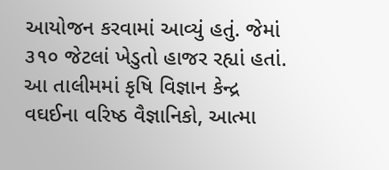આયોજન કરવામાં આવ્યું હતું. જેમાં ૩૧૦ જેટલાં ખેડુતો હાજર રહ્યાં હતાં.
આ તાલીમમાં કૃષિ વિજ્ઞાન કેન્દ્ર વઘઈના વરિષ્ઠ વૈજ્ઞાનિકો, આત્મા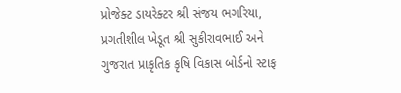પ્રોજેક્ટ ડાયરેક્ટર શ્રી સંજય ભગરિયા, પ્રગતીશીલ ખેડૂત શ્રી સુકીરાવભાઈ અને ગુજરાત પ્રાકૃતિક કૃષિ વિકાસ બોર્ડનો સ્ટાફ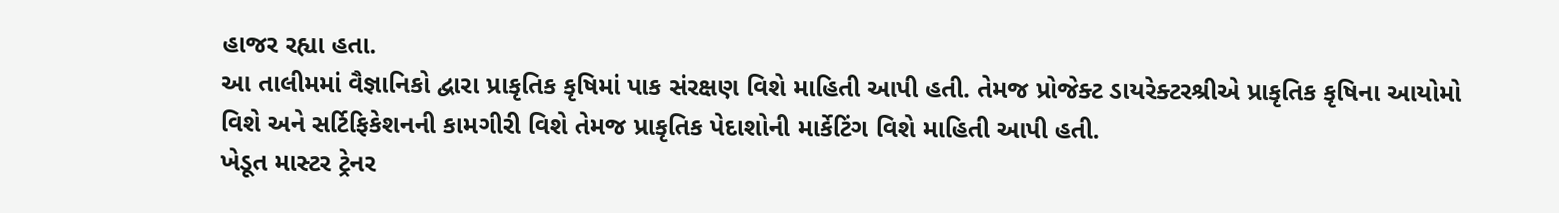હાજર રહ્યા હતા.
આ તાલીમમાં વૈજ્ઞાનિકો દ્વારા પ્રાકૃતિક કૃષિમાં પાક સંરક્ષણ વિશે માહિતી આપી હતી. તેમજ પ્રોજેક્ટ ડાયરેક્ટરશ્રીએ પ્રાકૃતિક કૃષિના આયોમો વિશે અને સર્ટિફિકેશનની કામગીરી વિશે તેમજ પ્રાકૃતિક પેદાશોની માર્કેટિંગ વિશે માહિતી આપી હતી.
ખેડૂત માસ્ટર ટ્રેનર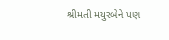શ્રીમતી મયુરબેને પણ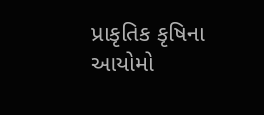પ્રાકૃતિક કૃષિના આયોમો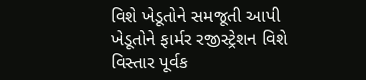વિશે ખેડૂતોને સમજૂતી આપી ખેડૂતોને ફાર્મર રજીસ્ટ્રેશન વિશે વિસ્તાર પૂર્વક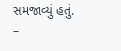સમજાવ્યું હતું.
–